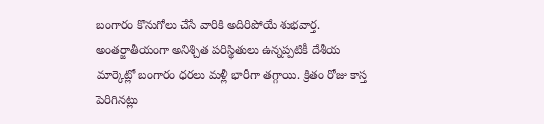బంగారం కొనుగోలు చేసే వారికి అదిరిపోయే శుభవార్త. అంతర్జాతీయంగా అనిశ్చిత పరిస్థితులు ఉన్నప్పటికీ దేశీయ మార్కెట్లో బంగారం ధరలు మళ్లీ భారీగా తగ్గాయి. క్రితం రోజు కాస్త పెరిగినట్లు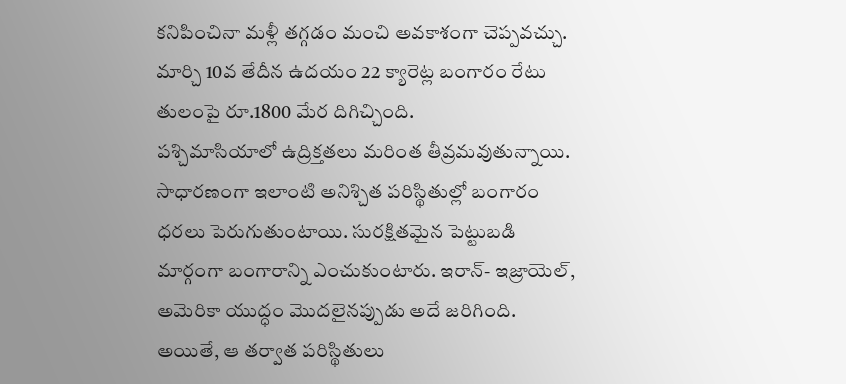కనిపించినా మళ్లీ తగ్గడం మంచి అవకాశంగా చెప్పవచ్చు. మార్చి 10వ తేదీన ఉదయం 22 క్యారెట్ల బంగారం రేటు తులంపై రూ.1800 మేర దిగిచ్చింది.
పశ్చిమాసియాలో ఉద్రిక్తతలు మరింత తీవ్రమవుతున్నాయి. సాధారణంగా ఇలాంటి అనిశ్చిత పరిస్థితుల్లో బంగారం ధరలు పెరుగుతుంటాయి. సురక్షితమైన పెట్టుబడి మార్గంగా బంగారాన్ని ఎంచుకుంటారు. ఇరాన్- ఇజ్రాయెల్, అమెరికా యుద్ధం మొదలైనప్పుడు అదే జరిగింది. అయితే, ఆ తర్వాత పరిస్థితులు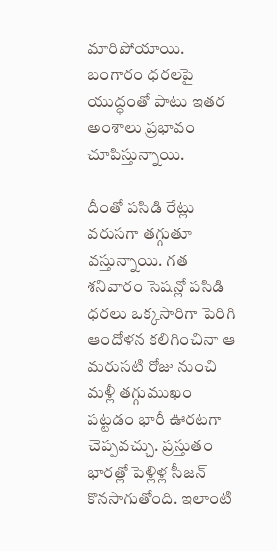మారిపోయాయి. బంగారం ధరలపై యుద్ధంతో పాటు ఇతర అంశాలు ప్రభావం చూపిస్తున్నాయి.

దీంతో పసిడి రేట్లు వరుసగా తగ్గుతూ వస్తున్నాయి. గత శనివారం సెషన్లో పసిడి ధరలు ఒక్కసారిగా పెరిగి ఆందోళన కలిగించినా ఆ మరుసటి రోజు నుంచి మళ్లీ తగ్గుముఖం పట్టడం భారీ ఊరటగా చెప్పవచ్చు. ప్రస్తుతం భారత్లో పెళ్లిళ్ల సీజన్ కొనసాగుతోంది. ఇలాంటి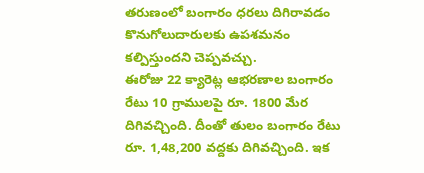తరుణంలో బంగారం ధరలు దిగిరావడం కొనుగోలుదారులకు ఉపశమనం కల్పిస్తుందని చెప్పవచ్చు.
ఈరోజు 22 క్యారెట్ల ఆభరణాల బంగారం రేటు 10 గ్రాములపై రూ. 1800 మేర దిగివచ్చింది. దీంతో తులం బంగారం రేటు రూ. 1,48,200 వద్దకు దిగివచ్చింది. ఇక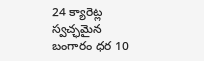24 క్యారెట్ల స్వచ్ఛమైన బంగారం ధర 10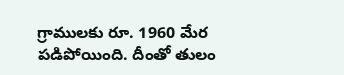గ్రాములకు రూ. 1960 మేర పడిపోయింది. దీంతో తులం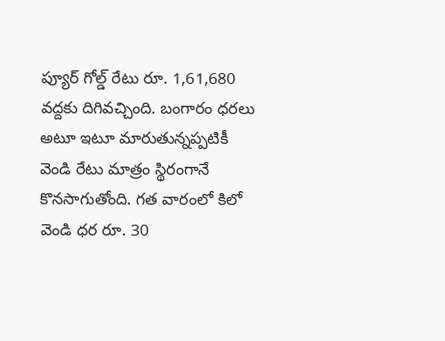ప్యూర్ గోల్డ్ రేటు రూ. 1,61,680 వద్దకు దిగివచ్చింది. బంగారం ధరలు అటూ ఇటూ మారుతున్నప్పటికీ వెండి రేటు మాత్రం స్థిరంగానే కొనసాగుతోంది. గత వారంలో కిలో వెండి ధర రూ. 30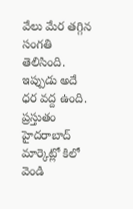వేలు మేర తగ్గిన సంగతి తెలిసింది. ఇప్పుడు అదే ధర వద్ద ఉంది. ప్రస్తుతం హైదరాబాద్ మార్కెట్లో కిలో వెండి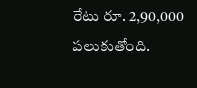రేటు రూ. 2,90,000 పలుకుతోంది.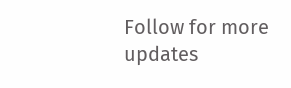Follow for more updates